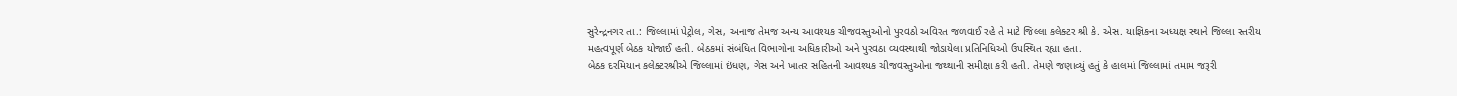સુરેન્દ્રનગર તા.: જિલ્લામાં પેટ્રોલ, ગેસ, અનાજ તેમજ અન્ય આવશ્યક ચીજવસ્તુઓનો પુરવઠો અવિરત જળવાઈ રહે તે માટે જિલ્લા કલેક્ટર શ્રી કે. એસ. યાજ્ઞિકના અધ્યક્ષ સ્થાને જિલ્લા સ્તરીય મહત્વપૂર્ણ બેઠક યોજાઈ હતી. બેઠકમાં સંબંધિત વિભાગોના અધિકારીઓ અને પુરવઠા વ્યવસ્થાથી જોડાયેલા પ્રતિનિધિઓ ઉપસ્થિત રહ્યા હતા.
બેઠક દરમિયાન કલેક્ટરશ્રીએ જિલ્લામાં ઇંધણ, ગેસ અને ખાતર સહિતની આવશ્યક ચીજવસ્તુઓના જથ્થાની સમીક્ષા કરી હતી. તેમણે જણાવ્યું હતું કે હાલમાં જિલ્લામાં તમામ જરૂરી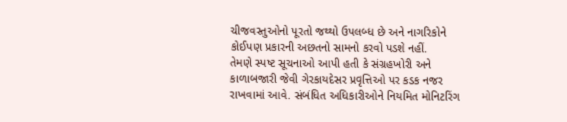ચીજવસ્તુઓનો પૂરતો જથ્થો ઉપલબ્ધ છે અને નાગરિકોને કોઈપણ પ્રકારની અછતનો સામનો કરવો પડશે નહીં.
તેમણે સ્પષ્ટ સૂચનાઓ આપી હતી કે સંગ્રહખોરી અને કાળાબજારી જેવી ગેરકાયદેસર પ્રવૃત્તિઓ પર કડક નજર રાખવામાં આવે. સંબંધિત અધિકારીઓને નિયમિત મોનિટરિંગ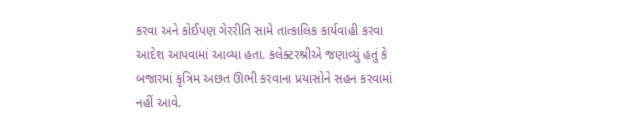કરવા અને કોઈપણ ગેરરીતિ સામે તાત્કાલિક કાર્યવાહી કરવા આદેશ આપવામાં આવ્યા હતા. કલેક્ટરશ્રીએ જણાવ્યું હતું કે બજારમાં કૃત્રિમ અછત ઊભી કરવાના પ્રયાસોને સહન કરવામાં નહીં આવે.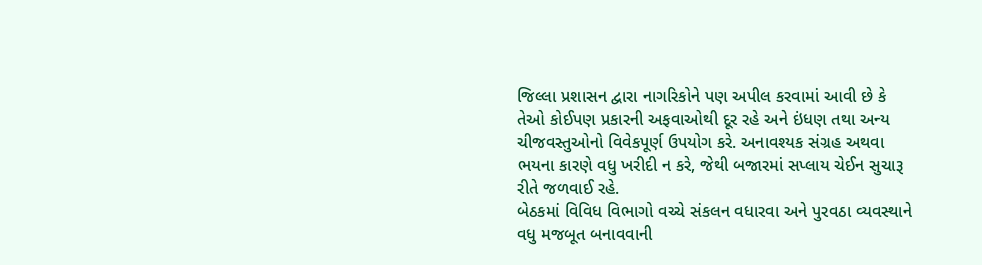જિલ્લા પ્રશાસન દ્વારા નાગરિકોને પણ અપીલ કરવામાં આવી છે કે તેઓ કોઈપણ પ્રકારની અફવાઓથી દૂર રહે અને ઇંધણ તથા અન્ય ચીજવસ્તુઓનો વિવેકપૂર્ણ ઉપયોગ કરે. અનાવશ્યક સંગ્રહ અથવા ભયના કારણે વધુ ખરીદી ન કરે, જેથી બજારમાં સપ્લાય ચેઈન સુચારૂ રીતે જળવાઈ રહે.
બેઠકમાં વિવિધ વિભાગો વચ્ચે સંકલન વધારવા અને પુરવઠા વ્યવસ્થાને વધુ મજબૂત બનાવવાની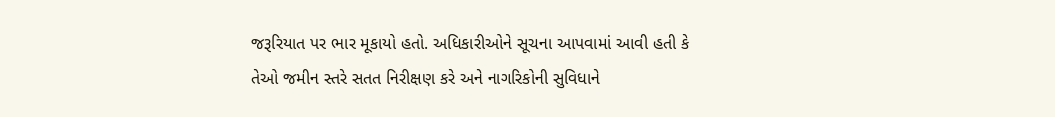જરૂરિયાત પર ભાર મૂકાયો હતો. અધિકારીઓને સૂચના આપવામાં આવી હતી કે તેઓ જમીન સ્તરે સતત નિરીક્ષણ કરે અને નાગરિકોની સુવિધાને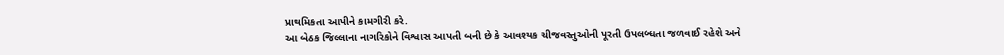પ્રાથમિકતા આપીને કામગીરી કરે.
આ બેઠક જિલ્લાના નાગરિકોને વિશ્વાસ આપતી બની છે કે આવશ્યક ચીજવસ્તુઓની પૂરતી ઉપલબ્ધતા જળવાઈ રહેશે અને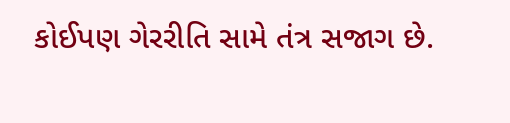કોઈપણ ગેરરીતિ સામે તંત્ર સજાગ છે.